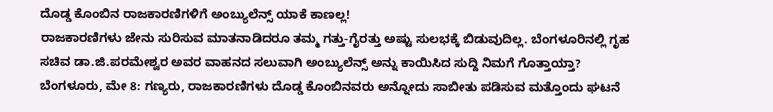ದೊಡ್ಡ ಕೊಂಬಿನ ರಾಜಕಾರಣಿಗಳಿಗೆ ಅಂಬ್ಯುಲೆನ್ಸ್ ಯಾಕೆ ಕಾಣಲ್ಲ!
ರಾಜಕಾರಣಿಗಳು ಜೇನು ಸುರಿಸುವ ಮಾತನಾಡಿದರೂ ತಮ್ಮ ಗತ್ತು-ಗೈರತ್ತು ಅಷ್ಟು ಸುಲಭಕ್ಕೆ ಬಿಡುವುದಿಲ್ಲ. ಬೆಂಗಳೂರಿನಲ್ಲಿ ಗೃಹ ಸಚಿವ ಡಾ.ಜಿ.ಪರಮೇಶ್ವರ ಅವರ ವಾಹನದ ಸಲುವಾಗಿ ಅಂಬ್ಯುಲೆನ್ಸ್ ಅನ್ನು ಕಾಯಿಸಿದ ಸುದ್ದಿ ನಿಮಗೆ ಗೊತ್ತಾಯ್ತಾ?
ಬೆಂಗಳೂರು, ಮೇ 8: ಗಣ್ಯರು, ರಾಜಕಾರಣಿಗಳು ದೊಡ್ಡ ಕೊಂಬಿನವರು ಅನ್ನೋದು ಸಾಬೀತು ಪಡಿಸುವ ಮತ್ತೊಂದು ಘಟನೆ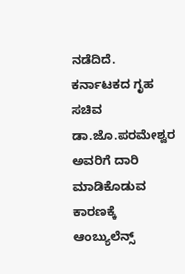ನಡೆದಿದೆ. ಕರ್ನಾಟಕದ ಗೃಹ ಸಚಿವ ಡಾ.ಜೊ.ಪರಮೇಶ್ವರ ಅವರಿಗೆ ದಾರಿ ಮಾಡಿಕೊಡುವ ಕಾರಣಕ್ಕೆ ಆಂಬ್ಯುಲೆನ್ಸ್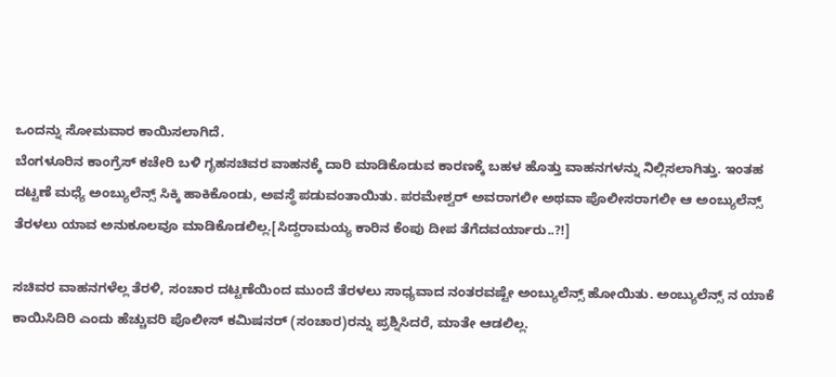ಒಂದನ್ನು ಸೋಮವಾರ ಕಾಯಿಸಲಾಗಿದೆ.
ಬೆಂಗಳೂರಿನ ಕಾಂಗ್ರೆಸ್ ಕಚೇರಿ ಬಳಿ ಗೃಹಸಚಿವರ ವಾಹನಕ್ಕೆ ದಾರಿ ಮಾಡಿಕೊಡುವ ಕಾರಣಕ್ಕೆ ಬಹಳ ಹೊತ್ತು ವಾಹನಗಳನ್ನು ನಿಲ್ಲಿಸಲಾಗಿತ್ತು. ಇಂತಹ ದಟ್ಟಣೆ ಮಧ್ಯೆ ಅಂಬ್ಯುಲೆನ್ಸ್ ಸಿಕ್ಕಿ ಹಾಕಿಕೊಂಡು, ಅವಸ್ಥೆ ಪಡುವಂತಾಯಿತು. ಪರಮೇಶ್ವರ್ ಅವರಾಗಲೀ ಅಥವಾ ಪೊಲೀಸರಾಗಲೀ ಆ ಅಂಬ್ಯುಲೆನ್ಸ್ ತೆರಳಲು ಯಾವ ಅನುಕೂಲವೂ ಮಾಡಿಕೊಡಲಿಲ್ಲ.[ಸಿದ್ದರಾಮಯ್ಯ ಕಾರಿನ ಕೆಂಪು ದೀಪ ತೆಗೆದವರ್ಯಾರು..?!]

ಸಚಿವರ ವಾಹನಗಳೆಲ್ಲ ತೆರಳಿ, ಸಂಚಾರ ದಟ್ಟಣೆಯಿಂದ ಮುಂದೆ ತೆರಳಲು ಸಾಧ್ಯವಾದ ನಂತರವಷ್ಟೇ ಅಂಬ್ಯುಲೆನ್ಸ್ ಹೋಯಿತು. ಅಂಬ್ಯುಲೆನ್ಸ್ ನ ಯಾಕೆ ಕಾಯಿಸಿದಿರಿ ಎಂದು ಹೆಚ್ಚುವರಿ ಪೊಲೀಸ್ ಕಮಿಷನರ್ (ಸಂಚಾರ)ರನ್ನು ಪ್ರಶ್ನಿಸಿದರೆ, ಮಾತೇ ಆಡಲಿಲ್ಲ.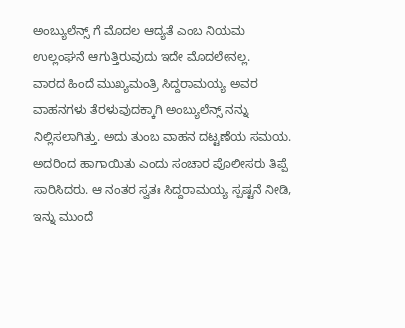ಅಂಬ್ಯುಲೆನ್ಸ್ ಗೆ ಮೊದಲ ಆದ್ಯತೆ ಎಂಬ ನಿಯಮ ಉಲ್ಲಂಘನೆ ಆಗುತ್ತಿರುವುದು ಇದೇ ಮೊದಲೇನಲ್ಲ.
ವಾರದ ಹಿಂದೆ ಮುಖ್ಯಮಂತ್ರಿ ಸಿದ್ದರಾಮಯ್ಯ ಅವರ ವಾಹನಗಳು ತೆರಳುವುದಕ್ಕಾಗಿ ಅಂಬ್ಯುಲೆನ್ಸ್ ನನ್ನು ನಿಲ್ಲಿಸಲಾಗಿತ್ತು. ಅದು ತುಂಬ ವಾಹನ ದಟ್ಟಣೆಯ ಸಮಯ. ಅದರಿಂದ ಹಾಗಾಯಿತು ಎಂದು ಸಂಚಾರ ಪೊಲೀಸರು ತಿಪ್ಪೆ ಸಾರಿಸಿದರು. ಆ ನಂತರ ಸ್ವತಃ ಸಿದ್ದರಾಮಯ್ಯ ಸ್ಪಷ್ಟನೆ ನೀಡಿ, ಇನ್ನು ಮುಂದೆ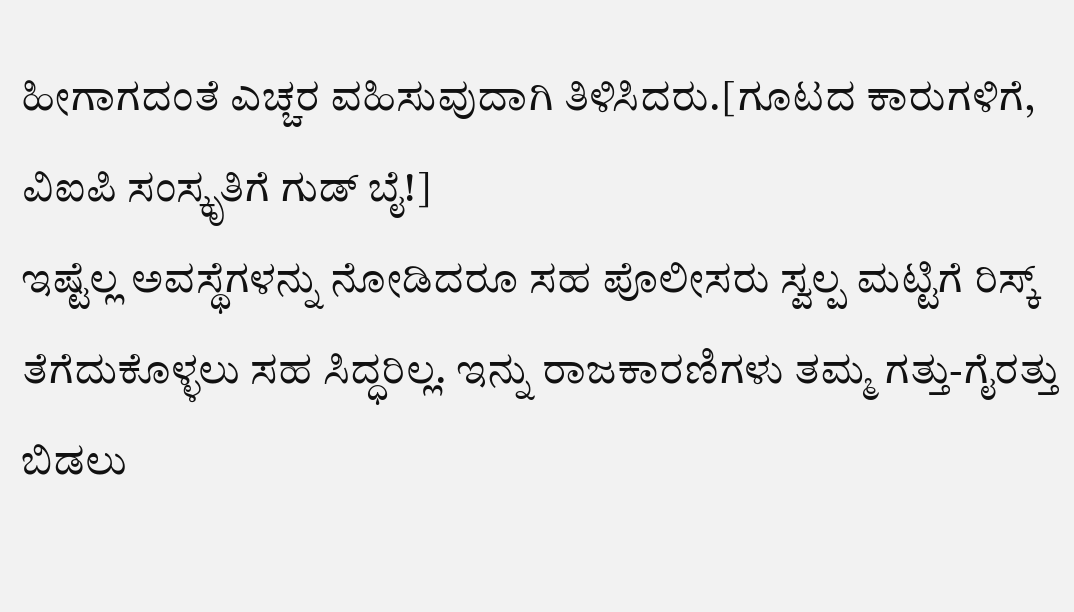ಹೀಗಾಗದಂತೆ ಎಚ್ಚರ ವಹಿಸುವುದಾಗಿ ತಿಳಿಸಿದರು.[ಗೂಟದ ಕಾರುಗಳಿಗೆ, ವಿಐಪಿ ಸಂಸ್ಕೃತಿಗೆ ಗುಡ್ ಬೈ!]
ಇಷ್ಟೆಲ್ಲ ಅವಸ್ಥೆಗಳನ್ನು ನೋಡಿದರೂ ಸಹ ಪೊಲೀಸರು ಸ್ವಲ್ಪ ಮಟ್ಟಿಗೆ ರಿಸ್ಕ್ ತೆಗೆದುಕೊಳ್ಳಲು ಸಹ ಸಿದ್ಧರಿಲ್ಲ. ಇನ್ನು ರಾಜಕಾರಣಿಗಳು ತಮ್ಮ ಗತ್ತು-ಗೈರತ್ತು ಬಿಡಲು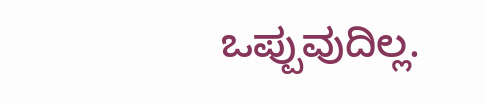ಒಪ್ಪುವುದಿಲ್ಲ.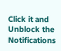Click it and Unblock the Notifications